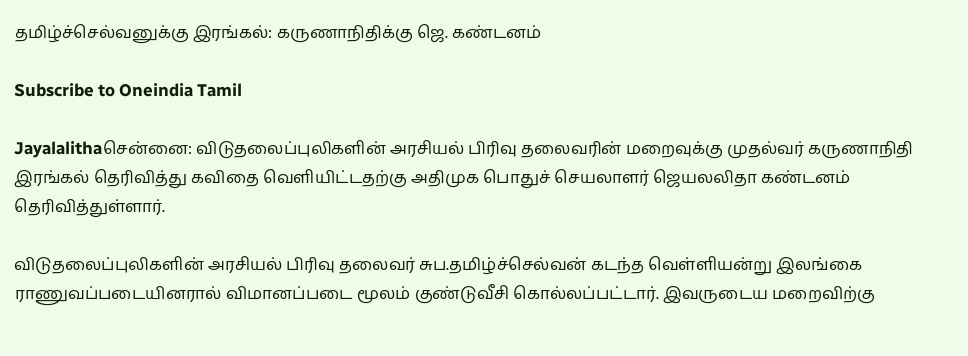தமிழ்ச்செல்வனுக்கு இரங்கல்: கருணாநிதிக்கு ஜெ. கண்டனம்

Subscribe to Oneindia Tamil

Jayalalithaசென்னை: விடுதலைப்புலிகளின் அரசியல் பிரிவு தலைவரின் மறைவுக்கு முதல்வர் கருணாநிதி இரங்கல் தெரிவித்து கவிதை வெளியிட்டதற்கு அதிமுக பொதுச் செயலாளர் ஜெயலலிதா கண்டனம் தெரிவித்துள்ளார்.

விடுதலைப்புலிகளின் அரசியல் பிரிவு தலைவர் சுப.தமிழ்ச்செல்வன் கடந்த வெள்ளியன்று இலங்கை ராணுவப்படையினரால் விமானப்படை மூலம் குண்டுவீசி கொல்லப்பட்டார். இவருடைய மறைவிற்கு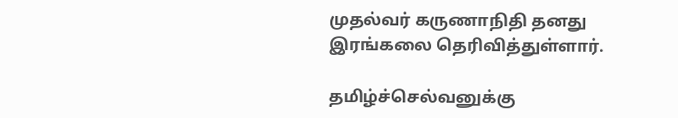முதல்வர் கருணாநிதி தனது இரங்கலை தெரிவித்துள்ளார்.

தமிழ்ச்செல்வனுக்கு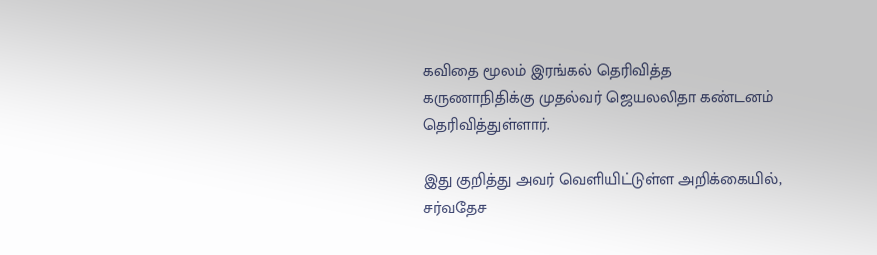கவிதை மூலம் இரங்கல் தெரிவித்த கருணாநிதிக்கு முதல்வர் ஜெயலலிதா கண்டனம் தெரிவித்துள்ளார்.

இது குறித்து அவர் வெளியிட்டுள்ள அறிக்கையில், சர்வதேச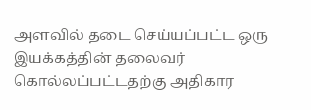அளவில் தடை செய்யப்பட்ட ஒரு இயக்கத்தின் தலைவர் கொல்லப்பட்டதற்கு அதிகார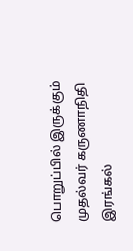பொறுப்பில் இருக்கும் முதல்வர் கருணாநிதி இரங்கல்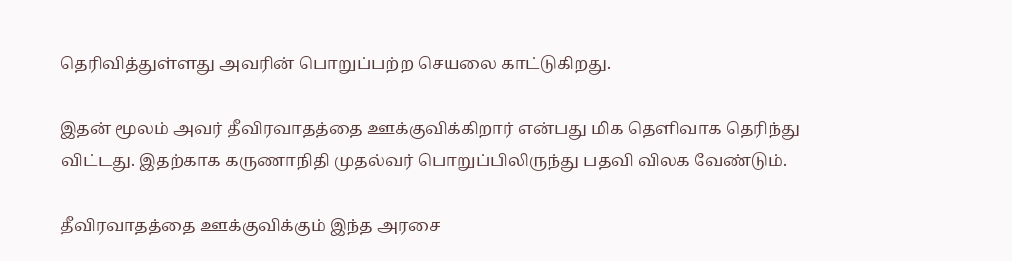தெரிவித்துள்ளது அவரின் பொறுப்பற்ற செயலை காட்டுகிறது.

இதன் மூலம் அவர் தீவிரவாதத்தை ஊக்குவிக்கிறார் என்பது மிக தெளிவாக தெரிந்து விட்டது. இதற்காக கருணாநிதி முதல்வர் பொறுப்பிலிருந்து பதவி விலக வேண்டும்.

தீவிரவாதத்தை ஊக்குவிக்கும் இந்த அரசை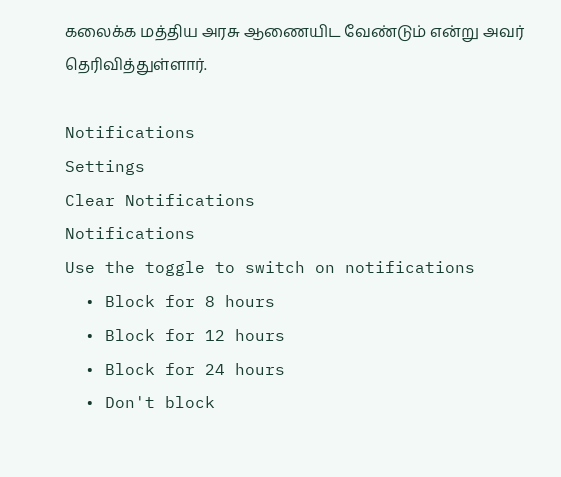கலைக்க மத்திய அரசு ஆணையிட வேண்டும் என்று அவர் தெரிவித்துள்ளார்.

Notifications
Settings
Clear Notifications
Notifications
Use the toggle to switch on notifications
  • Block for 8 hours
  • Block for 12 hours
  • Block for 24 hours
  • Don't block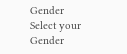Gender
Select your Gender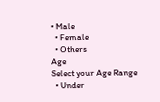• Male
  • Female
  • Others
Age
Select your Age Range
  • Under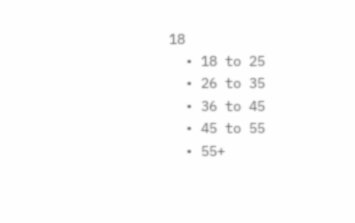18
  • 18 to 25
  • 26 to 35
  • 36 to 45
  • 45 to 55
  • 55+